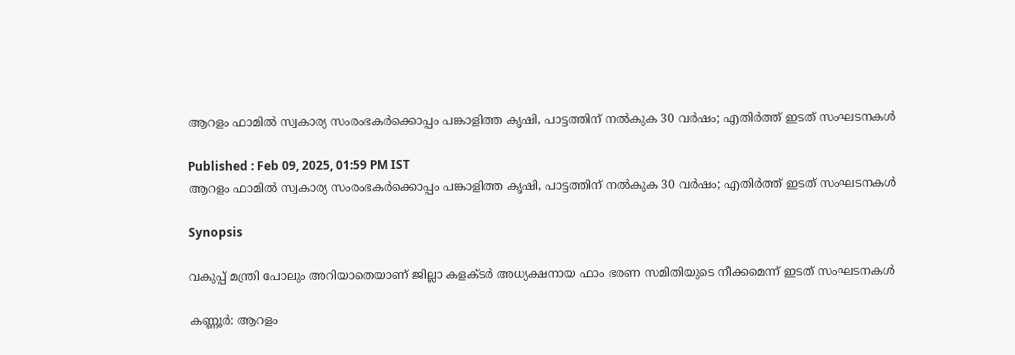ആറളം ഫാമിൽ സ്വകാര്യ സംരംഭകർക്കൊപ്പം പങ്കാളിത്ത കൃഷി, പാട്ടത്തിന് നൽകുക 30 വർഷം; എതിർത്ത് ഇടത് സംഘടനകൾ

Published : Feb 09, 2025, 01:59 PM IST
ആറളം ഫാമിൽ സ്വകാര്യ സംരംഭകർക്കൊപ്പം പങ്കാളിത്ത കൃഷി, പാട്ടത്തിന് നൽകുക 30 വർഷം; എതിർത്ത് ഇടത് സംഘടനകൾ

Synopsis

വകുപ്പ് മന്ത്രി പോലും അറിയാതെയാണ് ജില്ലാ കളക്ടർ അധ്യക്ഷനായ ഫാം ഭരണ സമിതിയുടെ നീക്കമെന്ന് ഇടത് സംഘടനകൾ

കണ്ണൂർ: ആറളം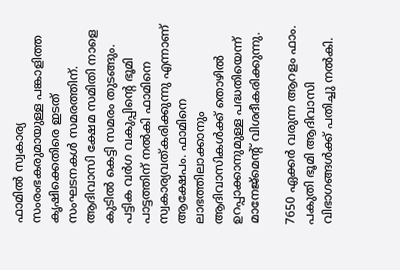ഫാമിൽ സ്വകാര്യ സംരംഭകരുമായുള്ള പങ്കാളിത്ത കൃഷിക്കെതിരെ ഇടത് സംഘടനകൾ സമരത്തിന്. ആദിവാസി ക്ഷേമ സമിതി നാളെ കുടിൽ കെട്ടി സമരം തുടങ്ങും. പട്ടിക വർഗ വകുപ്പിന്റെ ഭൂമി പാട്ടത്തിന് നൽകി ഫാമിനെ സ്വകാര്യവത്കരിക്കുന്നു എന്നാണ് ആക്ഷേപം. ഫാമിനെ ലാഭത്തിലാക്കാനും ആദിവാസികൾക്ക് തൊഴിൽ ഉറപ്പാക്കാനുമുള്ള പദ്ധതിയെന്ന് മാനേജ്മെന്റ് വിശദീകരിക്കുന്നു.

7650 ഏക്കർ വരുന്ന ആറളം ഫാം. പകുതി ഭൂമി ആദിവാസി വിഭാഗങ്ങൾക്ക് പതിച്ചു നൽകി.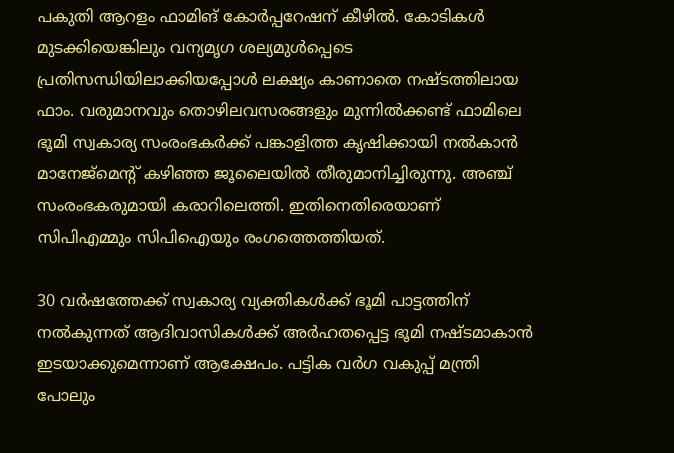പകുതി ആറളം ഫാമിങ് കോർപ്പറേഷന് കീഴിൽ. കോടികൾ മുടക്കിയെങ്കിലും വന്യമൃഗ ശല്യമുൾപ്പെടെ പ്രതിസന്ധിയിലാക്കിയപ്പോൾ ലക്ഷ്യം കാണാതെ നഷ്ടത്തിലായ ഫാം. വരുമാനവും തൊഴിലവസരങ്ങളും മുന്നിൽക്കണ്ട് ഫാമിലെ ഭൂമി സ്വകാര്യ സംരംഭകർക്ക് പങ്കാളിത്ത കൃഷിക്കായി നൽകാൻ മാനേജ്മെന്റ് കഴിഞ്ഞ ജൂലൈയിൽ തീരുമാനിച്ചിരുന്നു. അഞ്ച് സംരംഭകരുമായി കരാറിലെത്തി. ഇതിനെതിരെയാണ് സിപിഎമ്മും സിപിഐയും രംഗത്തെത്തിയത്.

30 വർഷത്തേക്ക് സ്വകാര്യ വ്യക്തികൾക്ക് ഭൂമി പാട്ടത്തിന് നൽകുന്നത് ആദിവാസികൾക്ക് അർഹതപ്പെട്ട ഭൂമി നഷ്ടമാകാൻ ഇടയാക്കുമെന്നാണ് ആക്ഷേപം. പട്ടിക വർഗ വകുപ്പ് മന്ത്രി പോലും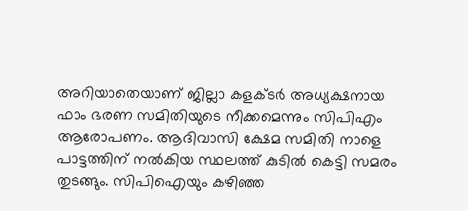അറിയാതെയാണ് ജില്ലാ കളക്ടർ അധ്യക്ഷനായ ഫാം ഭരണ സമിതിയുടെ നീക്കമെന്നും സിപിഎം ആരോപണം. ആദിവാസി ക്ഷേമ സമിതി നാളെ പാട്ടത്തിന് നൽകിയ സ്ഥലത്ത് കുടിൽ കെട്ടി സമരം തുടങ്ങും. സിപിഐയും കഴിഞ്ഞ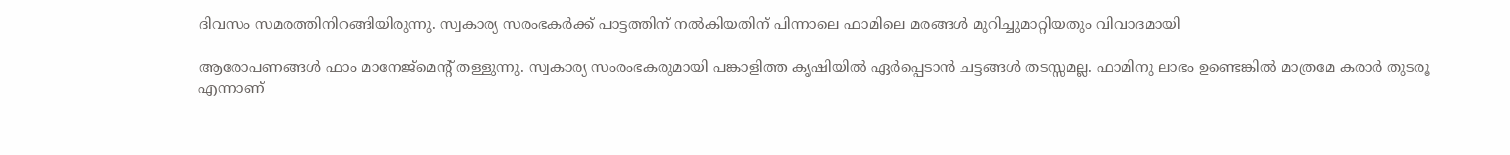ദിവസം സമരത്തിനിറങ്ങിയിരുന്നു. സ്വകാര്യ സരംഭകർക്ക് പാട്ടത്തിന് നൽകിയതിന് പിന്നാലെ ഫാമിലെ മരങ്ങൾ മുറിച്ചുമാറ്റിയതും വിവാദമായി

ആരോപണങ്ങൾ ഫാം മാനേജ്മെന്റ് തള്ളുന്നു. സ്വകാര്യ സംരംഭകരുമായി പങ്കാളിത്ത കൃഷിയിൽ ഏർപ്പെടാൻ ചട്ടങ്ങൾ തടസ്സമല്ല. ഫാമിനു ലാഭം ഉണ്ടെങ്കിൽ മാത്രമേ കരാർ തുടരൂ എന്നാണ്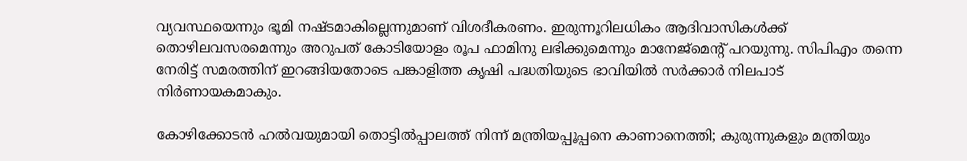വ്യവസ്ഥയെന്നും ഭൂമി നഷ്ടമാകില്ലെന്നുമാണ് വിശദീകരണം. ഇരുന്നൂറിലധികം ആദിവാസികൾക്ക് തൊഴിലവസരമെന്നും അറുപത് കോടിയോളം രൂപ ഫാമിനു ലഭിക്കുമെന്നും മാനേജ്മെന്റ് പറയുന്നു. സിപിഎം തന്നെ നേരിട്ട് സമരത്തിന് ഇറങ്ങിയതോടെ പങ്കാളിത്ത കൃഷി പദ്ധതിയുടെ ഭാവിയിൽ സർക്കാർ നിലപാട് നിർണായകമാകും.

കോഴിക്കോടന്‍ ഹല്‍വയുമായി തൊട്ടിൽപ്പാലത്ത് നിന്ന് മന്ത്രിയപ്പൂപ്പനെ കാണാനെത്തി; കുരുന്നുകളും മന്ത്രിയും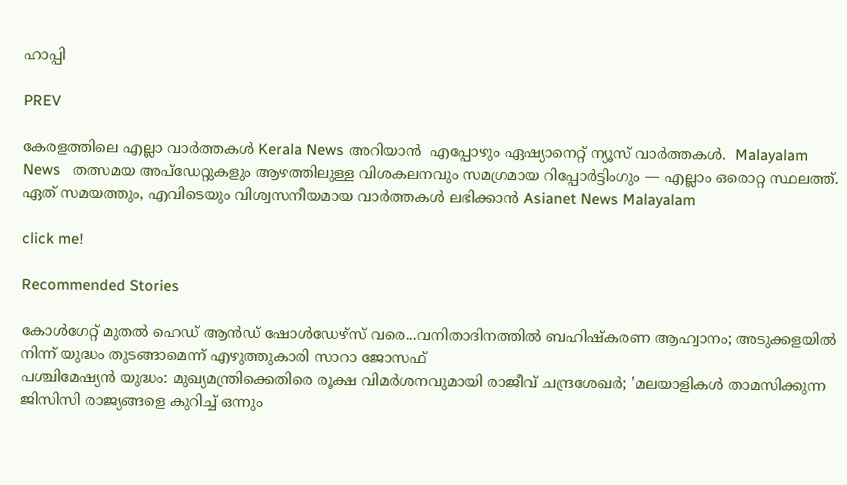ഹാപ്പി

PREV

കേരളത്തിലെ എല്ലാ വാർത്തകൾ Kerala News അറിയാൻ  എപ്പോഴും ഏഷ്യാനെറ്റ് ന്യൂസ് വാർത്തകൾ.  Malayalam News   തത്സമയ അപ്‌ഡേറ്റുകളും ആഴത്തിലുള്ള വിശകലനവും സമഗ്രമായ റിപ്പോർട്ടിംഗും — എല്ലാം ഒരൊറ്റ സ്ഥലത്ത്. ഏത് സമയത്തും, എവിടെയും വിശ്വസനീയമായ വാർത്തകൾ ലഭിക്കാൻ Asianet News Malayalam

click me!

Recommended Stories

കോൾഗേറ്റ് മുതൽ ഹെഡ് ആൻഡ് ഷോൾഡേഴ്‌സ് വരെ...വനിതാദിനത്തിൽ ബഹിഷ്കരണ ആഹ്വാനം; അടുക്കളയിൽ നിന്ന് യുദ്ധം തുടങ്ങാമെന്ന് എഴുത്തുകാരി സാറാ ജോസഫ്
പശ്ചിമേഷ്യൻ യുദ്ധം: മുഖ്യമന്ത്രിക്കെതിരെ രൂക്ഷ വിമർശനവുമായി രാജീവ് ചന്ദ്രശേഖർ; 'മലയാളികൾ താമസിക്കുന്ന ജിസിസി രാജ്യങ്ങളെ കുറിച്ച് ഒന്നും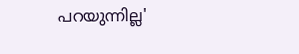പറയുന്നില്ല'